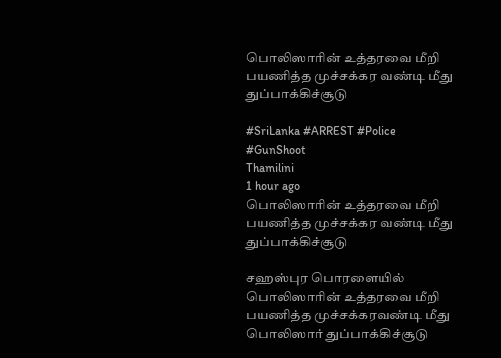பொலிஸாரின் உத்தரவை மீறி பயணித்த முச்சக்கர வண்டி மீது துப்பாக்கிச்சூடு

#SriLanka #ARREST #Police #GunShoot
Thamilini
1 hour ago
பொலிஸாரின் உத்தரவை மீறி பயணித்த முச்சக்கர வண்டி மீது துப்பாக்கிச்சூடு

சஹஸ்புர பொரளையில் பொலிஸாரின் உத்தரவை மீறி பயணித்த முச்சக்கரவண்டி மீது பொலிஸார் துப்பாக்கிச்சூடு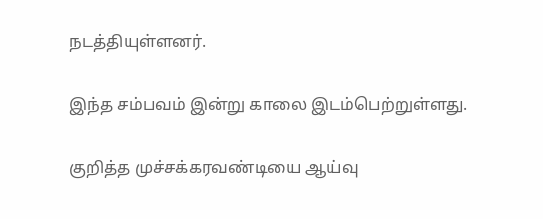நடத்தியுள்ளனர்.

இந்த சம்பவம் இன்று காலை இடம்பெற்றுள்ளது.

குறித்த முச்சக்கரவண்டியை ஆய்வு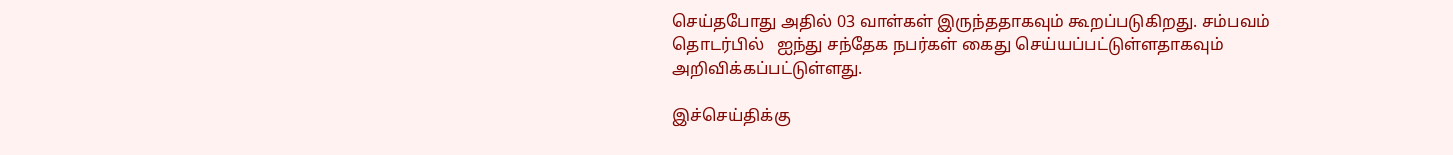செய்தபோது அதில் 03 வாள்கள் இருந்ததாகவும் கூறப்படுகிறது. சம்பவம் தொடர்பில்   ஐந்து சந்தேக நபர்கள் கைது செய்யப்பட்டுள்ளதாகவும் அறிவிக்கப்பட்டுள்ளது.

இச்செய்திக்கு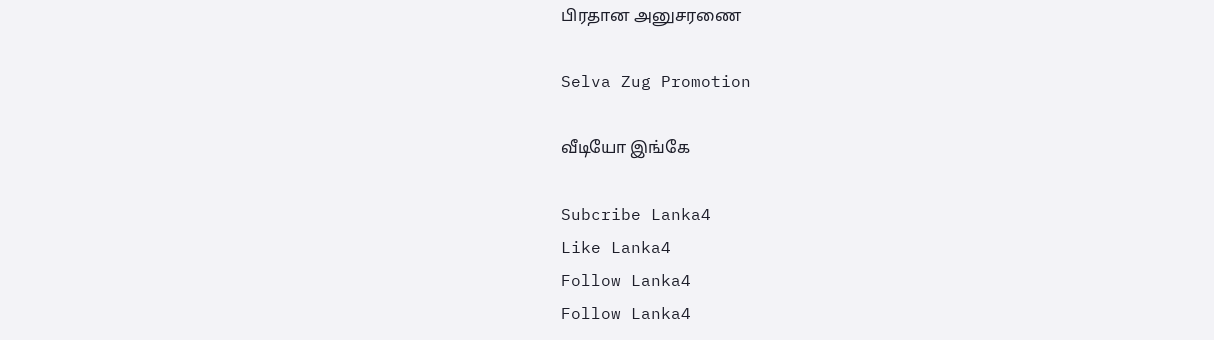பிரதான அனுசரணை

Selva Zug Promotion

வீடியோ இங்கே

Subcribe Lanka4
Like Lanka4
Follow Lanka4
Follow Lanka4